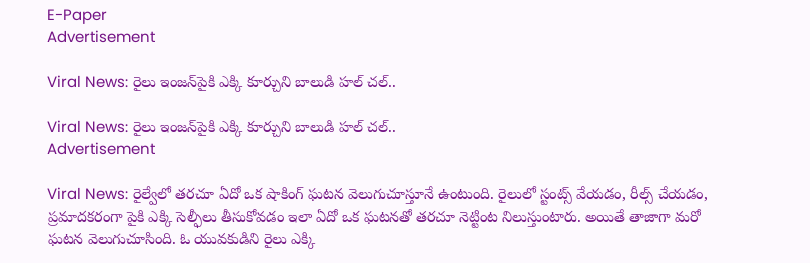E-Paper
Advertisement

Viral News: రైలు ఇంజన్‌పైకి ఎక్కి కూర్చుని బాలుడి హల్ చల్..

Viral News: రైలు ఇంజన్‌పైకి ఎక్కి కూర్చుని బాలుడి హల్ చల్..
Advertisement

Viral News: రైల్వేలో తరచూ ఏదో ఒక షాకింగ్ ఘటన వెలుగుచూస్తూనే ఉంటుంది. రైలులో స్టంట్స్ వేయడం, రీల్స్ చేయడం, ప్రమాదకరంగా పైకి ఎక్కి సెల్ఫీలు తీసుకోవడం ఇలా ఏదో ఒక ఘటనతో తరచూ నెట్టింట నిలుస్తుంటారు. అయితే తాజాగా మరో ఘటన వెలుగుచూసింది. ఓ యువకుడిని రైలు ఎక్కి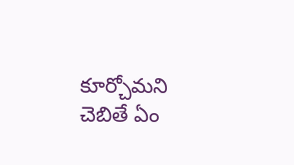కూర్చోమని చెబితే ఏం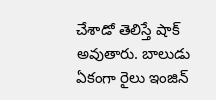చేశాడో తెలిస్తే షాక్ అవుతారు. బాలుడు ఏకంగా రైలు ఇంజిన్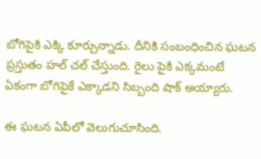బోగిపైకి ఎక్కి కూర్చున్నాడు. దీనికి సంబంధించిన ఘటన ప్రస్తుతం హల్ చల్ చేస్తుంది. రైలు పైకి ఎక్కమంటే ఏకంగా బోగిపైకే ఎక్కాడని సిబ్బంది షాక్ అయ్యారు.

ఈ ఘటన ఏపీలో వెలుగుచూసింది.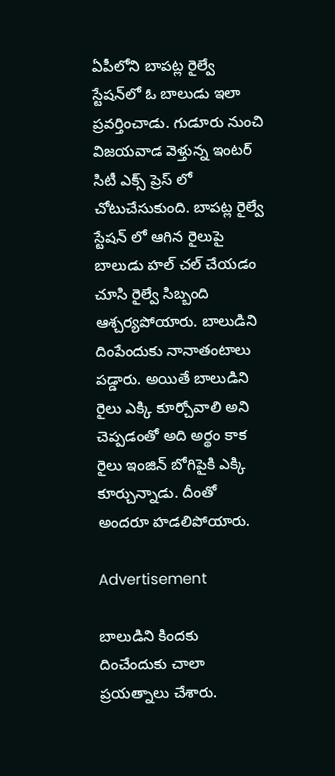ఏపీలోని బాపట్ల రైల్వే స్టేషన్‌లో ఓ బాలుడు ఇలా ప్రవర్తించాడు. గుడూరు నుంచి విజయవాడ వెళ్తున్న ఇంటర్ సిటీ ఎక్స్ ప్రెస్ లో చోటుచేసుకుంది. బాపట్ల రైల్వే స్టేషన్ లో ఆగిన రైలుపై బాలుడు హల్ చల్ చేయడం చూసి రైల్వే సిబ్బంది ఆశ్చర్యపోయారు. బాలుడిని దింపేందుకు నానాతంటాలు పడ్డారు. అయితే బాలుడిని రైలు ఎక్కి కూర్చోవాలి అని చెప్పడంతో అది అర్థం కాక రైలు ఇంజిన్ బోగిపైకి ఎక్కి కూర్చున్నాడు. దీంతో అందరూ హడలిపోయారు.

Advertisement

బాలుడిని కిందకు దించేందుకు చాలా ప్రయత్నాలు చేశారు.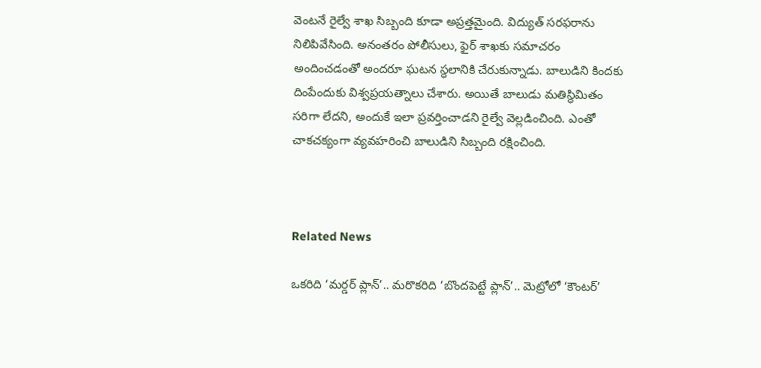వెంటనే రైల్వే శాఖ సిబ్బంది కూడా అప్రత్తమైంది. విద్యుత్ సరఫరాను నిలిపివేసింది. అనంతరం పోలీసులు, ఫైర్ శాఖకు సమాచరం అందించడంతో అందరూ ఘటన స్థలానికి చేరుకున్నాడు. బాలుడిని కిందకు దింపేందుకు విశ్వప్రయత్నాలు చేశారు. అయితే బాలుడు మతిస్థిమితం సరిగా లేదని, అందుకే ఇలా ప్రవర్తించాడని రైల్వే వెల్లడించింది. ఎంతో చాకచక్యంగా వ్యవహరించి బాలుడిని సిబ్బంది రక్షించింది.



Related News

ఒకరిది ‘మర్డర్ ప్లాన్’.. మరొకరిది ‘బొందపెట్టే ప్లాన్’.. మెట్రోలో ‘కౌంటర్’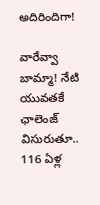అదిరిందిగా!

వారేవ్వా బామ్మా! నేటి యువతకే ఛాలెంజ్ విసురుతూ.. 116 ఏళ్ల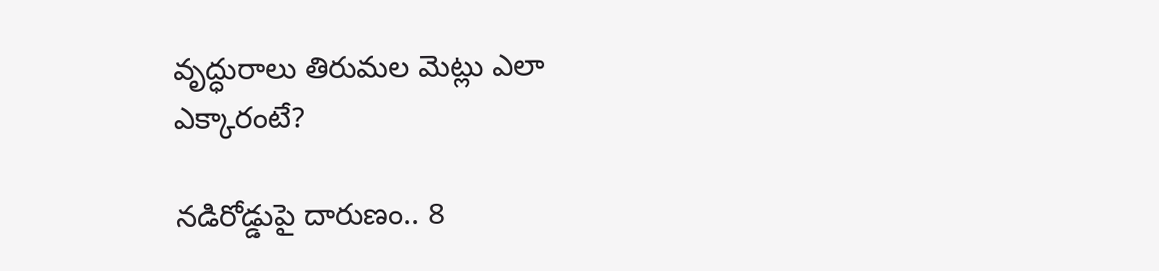వృద్ధురాలు తిరుమల మెట్లు ఎలా ఎక్కారంటే?

నడిరోడ్డుపై దారుణం.. 8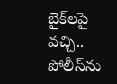బైక్‌లపై వచ్చి.. పోలీస్‌ను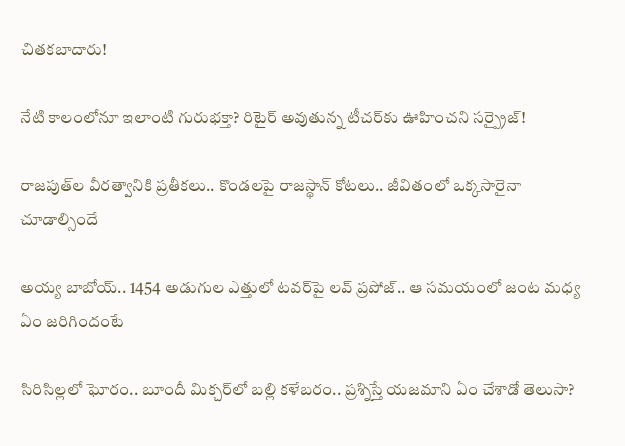చితకబాదారు!

నేటి కాలంలోనూ ఇలాంటి గురుభక్తా? రిటైర్ అవుతున్న టీచర్‌కు ఊహించని సర్ప్రైజ్!

రాజపుత్‌ల వీరత్వానికి ప్రతీకలు.. కొండలపై రాజస్థాన్ కోటలు.. జీవితంలో ఒక్కసారైనా చూడాల్సిందే

అయ్య బాబోయ్.. 1454 అడుగుల ఎత్తులో టవర్‌పై లవ్‌ ప్రపోజ్‌.. ఆ సమయంలో జంట మధ్య ఏం జరిగిందంటే

సిరిసిల్లలో ఘోరం.. బూందీ మిక్చర్‌లో బల్లి కళేబరం.. ప్రశ్నిస్తే యజమాని ఏం చేశాడో తెలుసా?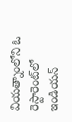వియత్నాంలోని ఓ రెస్టారెంట్‌లో ఇండియన్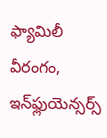ఫ్యామిలీ వీరంగం, ఇన్‌ఫ్లుయెన్సర్స్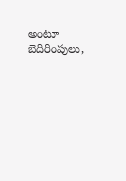అంటూ బెదిరింపులు,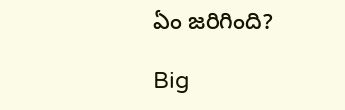ఏం జరిగింది?

Big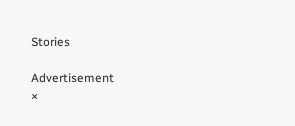Stories

Advertisement
×